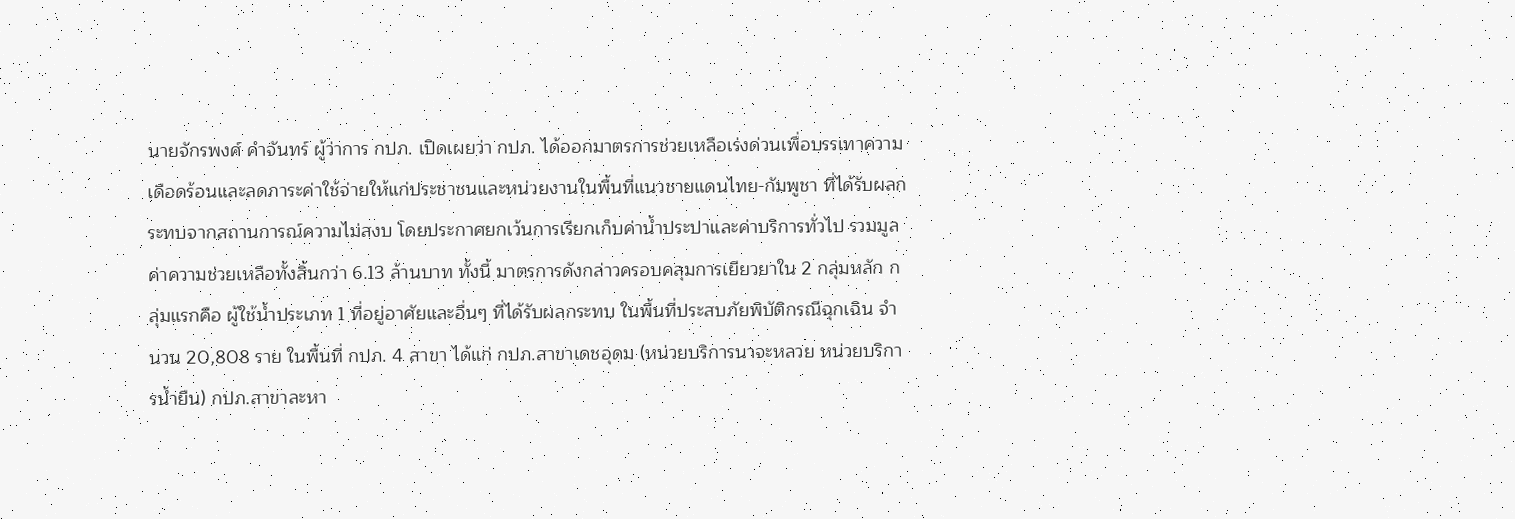นายจักรพงศ์ คำจันทร์ ผู้ว่าการ กปภ. เปิดเผยว่า กปภ. ได้ออกมาตรการช่วยเหลือเร่งด่วนเพื่อบรรเทาความเดือดร้อนและลดภาระค่าใช้จ่ายให้แก่ประชาชนและหน่วยงานในพื้นที่แนวชายแดนไทย-กัมพูชา ที่ได้รับผลกระทบจากสถานการณ์ความไม่สงบ โดยประกาศยกเว้นการเรียกเก็บค่าน้ำประปาและค่าบริการทั่วไป รวมมูลค่าความช่วยเหลือทั้งสิ้นกว่า 6.13 ล้านบาท ทั้งนี้ มาตรการดังกล่าวครอบคลุมการเยียวยาใน 2 กลุ่มหลัก กลุ่มแรกคือ ผู้ใช้น้ำประเภท 1 ที่อยู่อาศัยและอื่นๆ ที่ได้รับผลกระทบ ในพื้นที่ประสบภัยพิบัติกรณีฉุกเฉิน จำนวน 20,808 ราย ในพื้นที่ กปภ. 4 สาขา ได้แก่ กปภ.สาขาเดชอุดม (หน่วยบริการนาจะหลวย หน่วยบริการน้ำยืน) กปภ.สาขาละหา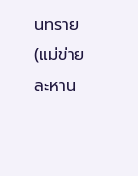นทราย (แม่ข่ายละหาน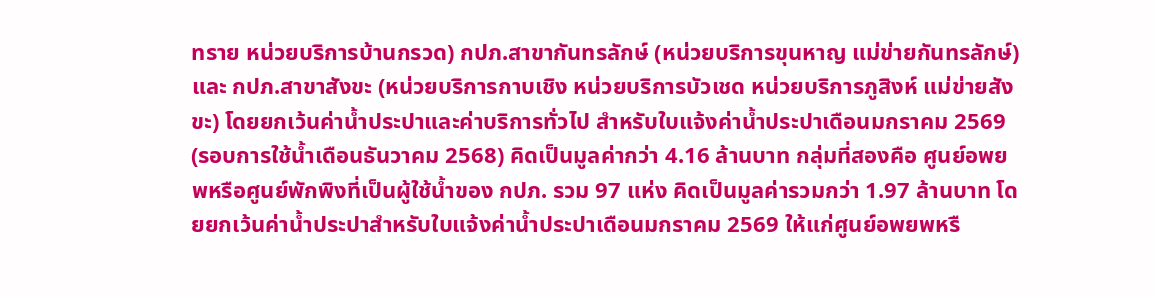ทราย หน่วยบริการบ้านกรวด) กปภ.สาขากันทรลักษ์ (หน่วยบริการขุนหาญ แม่ข่ายกันทรลักษ์) และ กปภ.สาขาสังขะ (หน่วยบริการกาบเชิง หน่วยบริการบัวเชด หน่วยบริการภูสิงห์ แม่ข่ายสังขะ) โดยยกเว้นค่าน้ำประปาและค่าบริการทั่วไป สำหรับใบแจ้งค่าน้ำประปาเดือนมกราคม 2569 (รอบการใช้น้ำเดือนธันวาคม 2568) คิดเป็นมูลค่ากว่า 4.16 ล้านบาท กลุ่มที่สองคือ ศูนย์อพยพหรือศูนย์พักพิงที่เป็นผู้ใช้น้ำของ กปภ. รวม 97 แห่ง คิดเป็นมูลค่ารวมกว่า 1.97 ล้านบาท โดยยกเว้นค่าน้ำประปาสำหรับใบแจ้งค่าน้ำประปาเดือนมกราคม 2569 ให้แก่ศูนย์อพยพหรื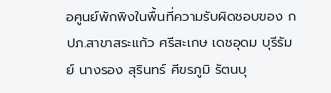อศูนย์พักพิงในพื้นที่ความรับผิดชอบของ กปภ.สาขาสระแก้ว ศรีสะเกษ เดชอุดม บุรีรัมย์ นางรอง สุรินทร์ ศีขรภูมิ รัตนบุ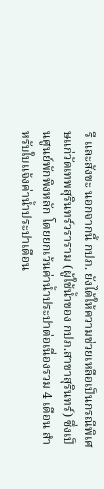รี และสังขะ นอกจากนี้ กปภ. ยังได้ให้ความช่วยเหลือเป็นกรณีพิเศษแก่วัดเทพสุรินทร์วราราม (ผู้ใช้น้ำของ กปภ.สาขาสุรินทร์) ซึ่งเป็นศูนย์พักพิงหลัก โดยยกเว้นค่าน้ำประปาต่อเนื่องรวม 4 เดือน สำหรับใบแจ้งค่าน้ำประปาเดือน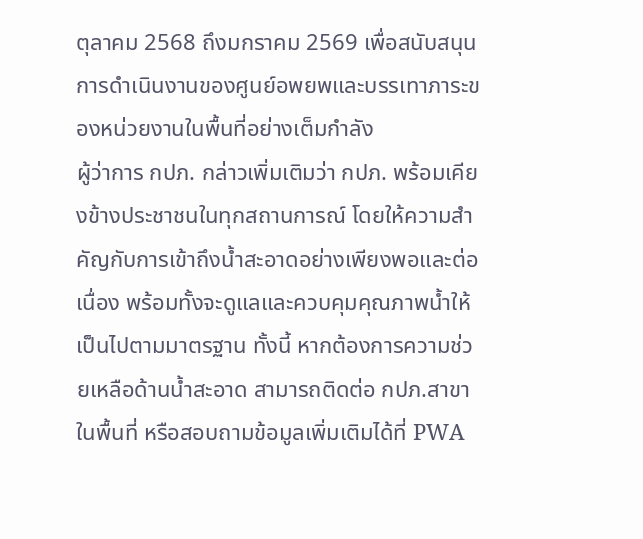ตุลาคม 2568 ถึงมกราคม 2569 เพื่อสนับสนุนการดำเนินงานของศูนย์อพยพและบรรเทาภาระของหน่วยงานในพื้นที่อย่างเต็มกำลัง
ผู้ว่าการ กปภ. กล่าวเพิ่มเติมว่า กปภ. พร้อมเคียงข้างประชาชนในทุกสถานการณ์ โดยให้ความสำคัญกับการเข้าถึงน้ำสะอาดอย่างเพียงพอและต่อเนื่อง พร้อมทั้งจะดูแลและควบคุมคุณภาพน้ำให้เป็นไปตามมาตรฐาน ทั้งนี้ หากต้องการความช่วยเหลือด้านน้ำสะอาด สามารถติดต่อ กปภ.สาขาในพื้นที่ หรือสอบถามข้อมูลเพิ่มเติมได้ที่ PWA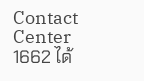Contact Center 1662 ได้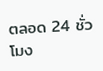ตลอด 24 ชั่วโมง